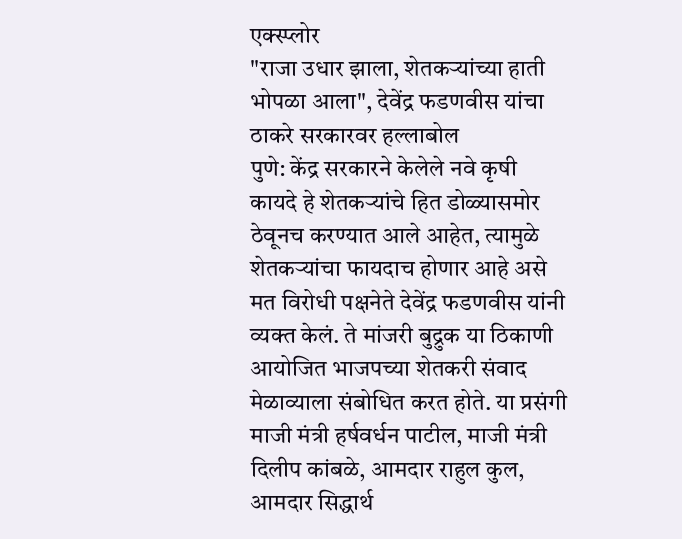एक्स्प्लोर
"राजा उधार झाला, शेतकऱ्यांच्या हाती भोपळा आला", देवेंद्र फडणवीस यांचा ठाकरे सरकारवर हल्लाबोल
पुणे: केंद्र सरकारने केलेले नवे कृषी कायदे हे शेतकऱ्यांचे हित डोळ्यासमोर ठेवूनच करण्यात आले आहेत, त्यामुळे शेतकऱ्यांचा फायदाच होणार आहे असे मत विरोधी पक्षनेते देवेंद्र फडणवीस यांनी व्यक्त केलं. ते मांजरी बुद्रुक या ठिकाणी आयोजित भाजपच्या शेतकरी संवाद मेळाव्याला संबोधित करत होते. या प्रसंगी माजी मंत्री हर्षवर्धन पाटील, माजी मंत्री दिलीप कांबळे, आमदार राहुल कुल, आमदार सिद्धार्थ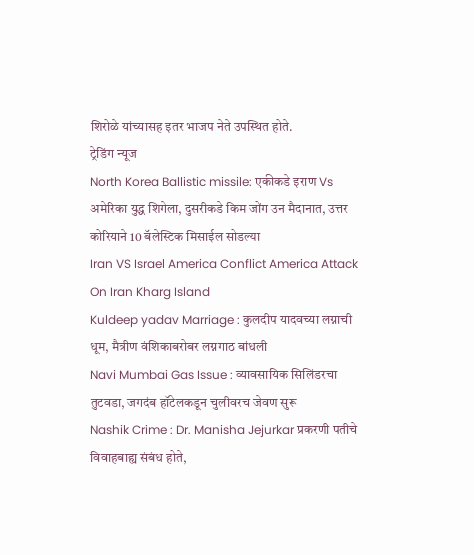शिरोळे यांच्यासह इतर भाजप नेते उपस्थित होते.
ट्रेडिंग न्यूज
North Korea Ballistic missile: एकीकडे इराण Vs अमेरिका युद्ध शिगेला, दुसरीकडे किम जोंग उन मैदानात, उत्तर कोरियाने 10 बॅलेस्टिक मिसाईल सोडल्या
Iran VS Israel America Conflict America Attack On Iran Kharg Island
Kuldeep yadav Marriage : कुलदीप यादवच्या लग्नाची धूम, मैत्रीण वंशिकाबरोबर लग्नगाठ बांधली
Navi Mumbai Gas Issue : व्यावसायिक सिलिंडरचा तुटवडा, जगदंब हॉटेलकडून चुलीवरच जेवण सुरू
Nashik Crime : Dr. Manisha Jejurkar प्रकरणी पतीचे विवाहबाह्य संबंध होते,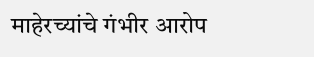माहेरच्यांचे गंभीर आरोप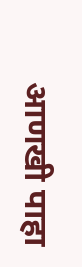आणखी पाहा